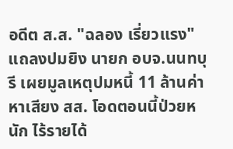อดีต ส.ส. "ฉลอง เรี่ยวแรง" แถลงปมยิง นายก อบจ.นนทบุรี เผยมูลเหตุปมหนี้ 11 ล้านค่าหาเสียง สส. โอดตอนนี้ป่วยหนัก ไร้รายได้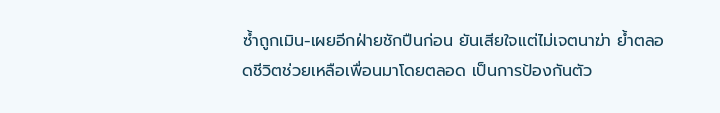ซ้ำถูกเมิน-เผยอีกฝ่ายชักปืนก่อน ยันเสียใจแต่ไม่เจตนาฆ่า ย้ำตลอดชีวิตช่วยเหลือเพื่อนมาโดยตลอด เป็นการป้องกันตัว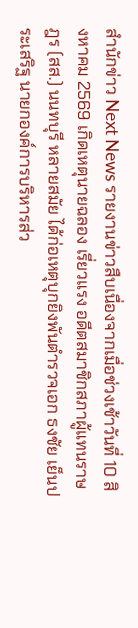สำนักข่าว Next News รายงานข่าวสืบเนื่องจากเมื่อช่วงเช้าวันที่ 10 สิงหาคม 2569 เกิดเหตุนายฉลอง เรี่ยวแรง อดีตสมาชิกสภาผู้แทนราษฎร (สส.) นนทบุรี หลายสมัย ได้ก่อเหตุบุกยิงพันตำรวจเอก ธงชัย เย็นประเสริฐ นายกองค์การบริหารส่ว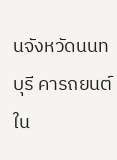นจังหวัดนนทบุรี คารถยนต์ใน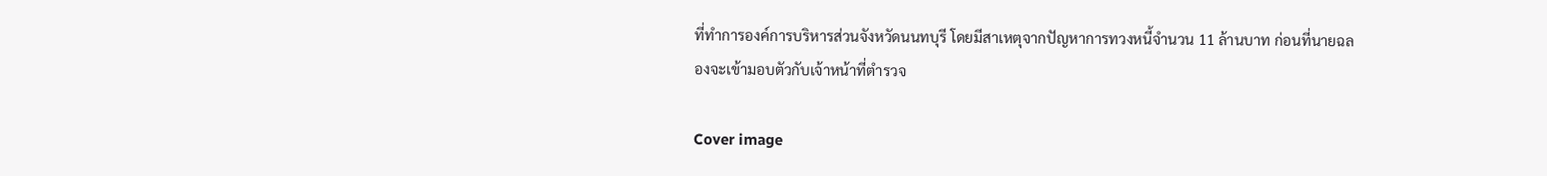ที่ทำการองค์การบริหารส่วนจังหวัดนนทบุรี โดยมีสาเหตุจากปัญหาการทวงหนี้จำนวน 11 ล้านบาท ก่อนที่นายฉลองจะเข้ามอบตัวกับเจ้าหน้าที่ตำรวจ

Cover image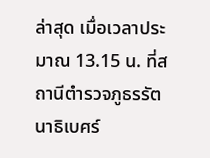ล่าสุด เมื่อเวลาประมาณ 13.15 น. ที่สถานีตำรวจภูธรรัตนาธิเบศร์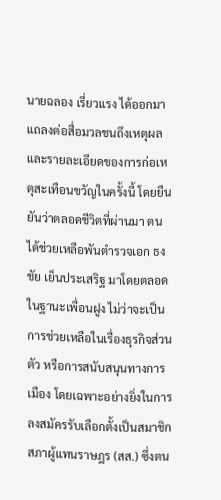นายฉลอง เรี่ยวแรง ได้ออกมาแถลงต่อสื่อมวลชนถึงเหตุผลและรายละเอียดของการก่อเหตุสะเทือนขวัญในครั้งนี้ โดยยืนยันว่าตลอดชีวิตที่ผ่านมา ตนได้ช่วยเหลือพันตำรวจเอก ธงชัย เย็นประเสริฐ มาโดยตลอดในฐานะเพื่อนฝูง ไม่ว่าจะเป็นการช่วยเหลือในเรื่องธุรกิจส่วนตัว หรือการสนับสนุนทางการเมือง โดยเฉพาะอย่างยิ่งในการลงสมัครรับเลือกตั้งเป็นสมาชิกสภาผู้แทนราษฎร (สส.) ซึ่งตน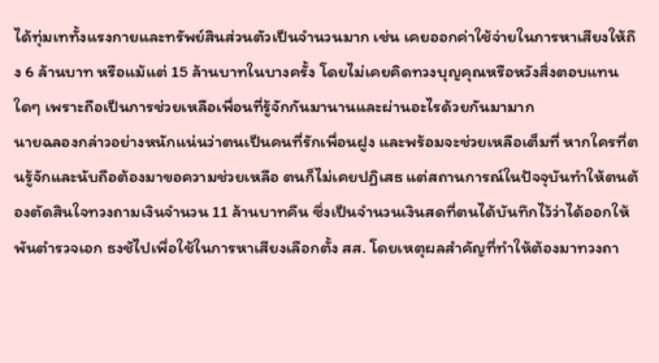ได้ทุ่มเททั้งแรงกายและทรัพย์สินส่วนตัวเป็นจำนวนมาก เช่น เคยออกค่าใช้จ่ายในการหาเสียงให้ถึง 6 ล้านบาท หรือแม้แต่ 15 ล้านบาทในบางครั้ง โดยไม่เคยคิดทวงบุญคุณหรือหวังสิ่งตอบแทนใดๆ เพราะถือเป็นการช่วยเหลือเพื่อนที่รู้จักกันมานานและผ่านอะไรด้วยกันมามาก
นายฉลองกล่าวอย่างหนักแน่นว่าตนเป็นคนที่รักเพื่อนฝูง และพร้อมจะช่วยเหลือเต็มที่ หากใครที่ตนรู้จักและนับถือต้องมาขอความช่วยเหลือ ตนก็ไม่เคยปฏิเสธ แต่สถานการณ์ในปัจจุบันทำให้ตนต้องตัดสินใจทวงถามเงินจำนวน 11 ล้านบาทคืน ซึ่งเป็นจำนวนเงินสดที่ตนได้บันทึกไว้ว่าได้ออกให้พันตำรวจเอก ธงชัไปเพื่อใช้ในการหาเสียงเลือกตั้ง สส. โดยเหตุผลสำคัญที่ทำให้ต้องมาทวงถา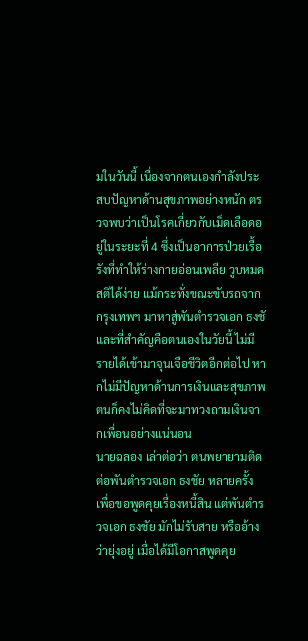มในวันนี้ เนื่องจากตนเองกำลังประสบปัญหาด้านสุขภาพอย่างหนัก ตรวจพบว่าเป็นโรคเกี่ยวกับเม็ดเลือดอยู่ในระยะที่ 4 ซึ่งเป็นอาการป่วยเรื้อรังที่ทำให้ร่างกายอ่อนเพลีย วูบหมดสติได้ง่าย แม้กระทั่งขณะขับรถจากกรุงเทพฯ มาหาสู่พันตำรวจเอก ธงชั และที่สำคัญคือตนเองในวัยนี้ ไม่มีรายได้เข้ามาจุนเจือชีวิตอีกต่อไป หากไม่มีปัญหาด้านการเงินและสุขภาพ ตนก็คงไม่คิดที่จะมาทวงถามเงินจากเพื่อนอย่างแน่นอน
นายฉลอง เล่าต่อว่า ตนพยายามติดต่อพันตำรวจเอก ธงชัย หลายครั้งเพื่อขอพูดคุยเรื่องหนี้สิน แต่พันตำรวจเอก ธงชัย มักไม่รับสาย หรืออ้างว่ายุ่งอยู่ เมื่อได้มีโอกาสพูดคุย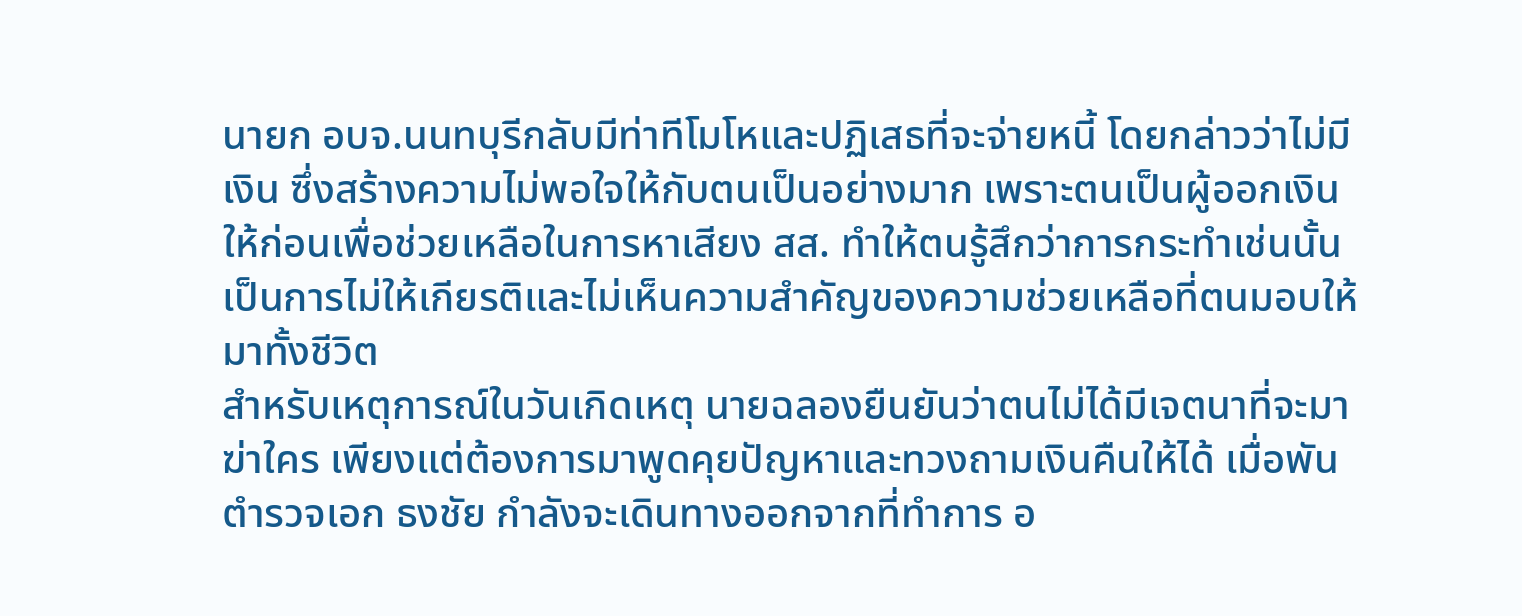นายก อบจ.นนทบุรีกลับมีท่าทีโมโหและปฏิเสธที่จะจ่ายหนี้ โดยกล่าวว่าไม่มีเงิน ซึ่งสร้างความไม่พอใจให้กับตนเป็นอย่างมาก เพราะตนเป็นผู้ออกเงินให้ก่อนเพื่อช่วยเหลือในการหาเสียง สส. ทำให้ตนรู้สึกว่าการกระทำเช่นนั้นเป็นการไม่ให้เกียรติและไม่เห็นความสำคัญของความช่วยเหลือที่ตนมอบให้มาทั้งชีวิต
สำหรับเหตุการณ์ในวันเกิดเหตุ นายฉลองยืนยันว่าตนไม่ได้มีเจตนาที่จะมาฆ่าใคร เพียงแต่ต้องการมาพูดคุยปัญหาและทวงถามเงินคืนให้ได้ เมื่อพันตำรวจเอก ธงชัย กำลังจะเดินทางออกจากที่ทำการ อ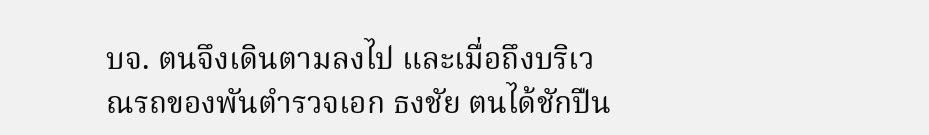บจ. ตนจึงเดินตามลงไป และเมื่อถึงบริเวณรถของพันตำรวจเอก ธงชัย ตนได้ชักปืน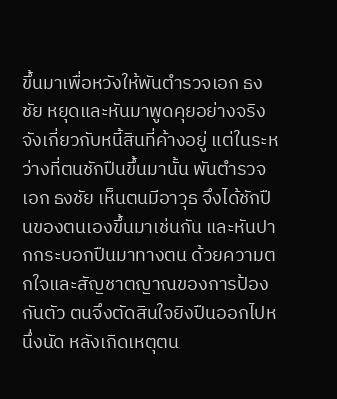ขึ้นมาเพื่อหวังให้พันตำรวจเอก ธงชัย หยุดและหันมาพูดคุยอย่างจริงจังเกี่ยวกับหนี้สินที่ค้างอยู่ แต่ในระหว่างที่ตนชักปืนขึ้นมานั้น พันตำรวจเอก ธงชัย เห็นตนมีอาวุธ จึงได้ชักปืนของตนเองขึ้นมาเช่นกัน และหันปากกระบอกปืนมาทางตน ด้วยความตกใจและสัญชาตญาณของการป้องกันตัว ตนจึงตัดสินใจยิงปืนออกไปหนึ่งนัด หลังเกิดเหตุตน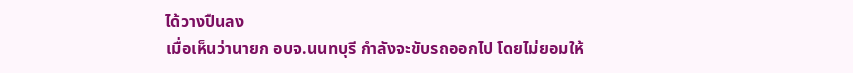ได้วางปืนลง
เมื่อเห็นว่านายก อบจ.นนทบุรี กำลังจะขับรถออกไป โดยไม่ยอมให้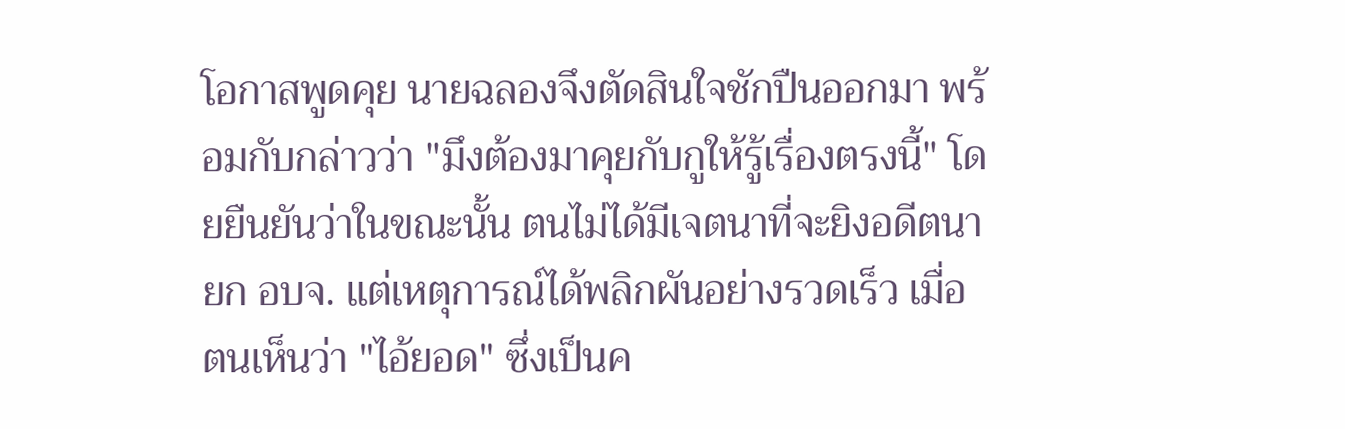โอกาสพูดคุย นายฉลองจึงตัดสินใจชักปืนออกมา พร้อมกับกล่าวว่า "มึงต้องมาคุยกับกูให้รู้เรื่องตรงนี้" โดยยืนยันว่าในขณะนั้น ตนไม่ได้มีเจตนาที่จะยิงอดีตนายก อบจ. แต่เหตุการณ์ได้พลิกผันอย่างรวดเร็ว เมื่อตนเห็นว่า "ไอ้ยอด" ซึ่งเป็นค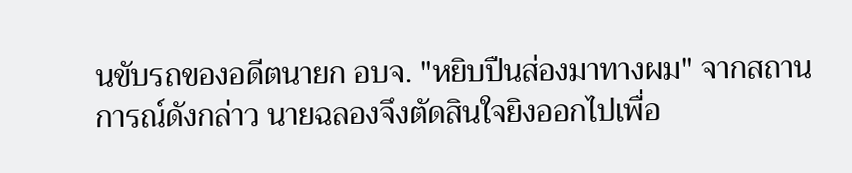นขับรถของอดีตนายก อบจ. "หยิบปืนส่องมาทางผม" จากสถานการณ์ดังกล่าว นายฉลองจึงตัดสินใจยิงออกไปเพื่อ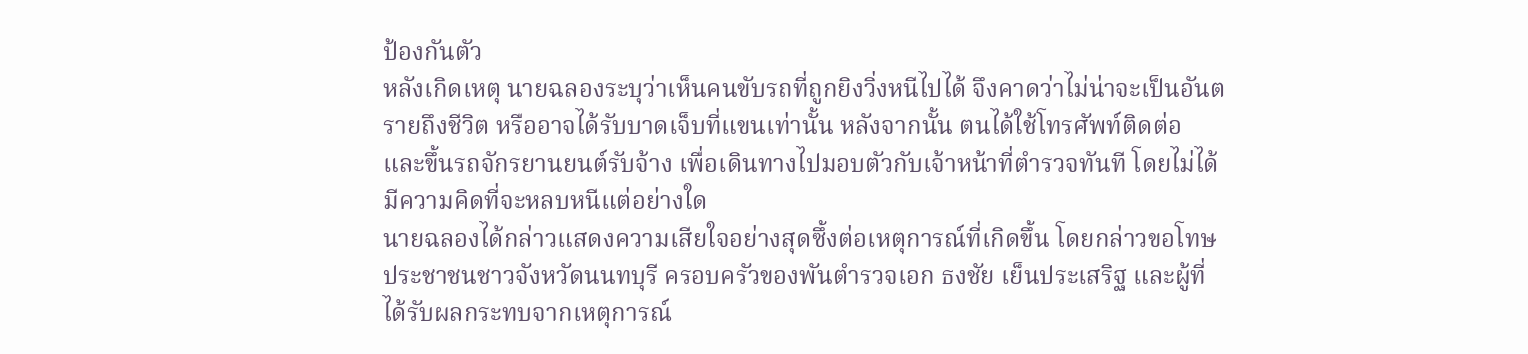ป้องกันตัว
หลังเกิดเหตุ นายฉลองระบุว่าเห็นคนขับรถที่ถูกยิงวิ่งหนีไปได้ จึงคาดว่าไม่น่าจะเป็นอันตรายถึงชีวิต หรืออาจได้รับบาดเจ็บที่แขนเท่านั้น หลังจากนั้น ตนได้ใช้โทรศัพท์ติดต่อ และขึ้นรถจักรยานยนต์รับจ้าง เพื่อเดินทางไปมอบตัวกับเจ้าหน้าที่ตำรวจทันที โดยไม่ได้มีความคิดที่จะหลบหนีแต่อย่างใด
นายฉลองได้กล่าวแสดงความเสียใจอย่างสุดซึ้งต่อเหตุการณ์ที่เกิดขึ้น โดยกล่าวขอโทษประชาชนชาวจังหวัดนนทบุรี ครอบครัวของพันตำรวจเอก ธงชัย เย็นประเสริฐ และผู้ที่ได้รับผลกระทบจากเหตุการณ์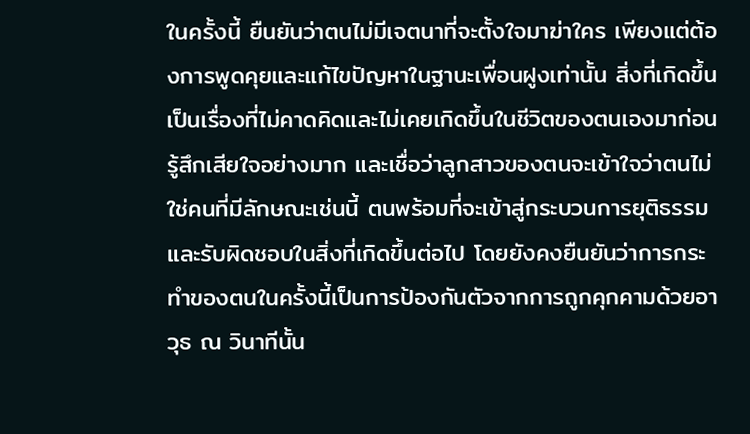ในครั้งนี้ ยืนยันว่าตนไม่มีเจตนาที่จะตั้งใจมาฆ่าใคร เพียงแต่ต้องการพูดคุยและแก้ไขปัญหาในฐานะเพื่อนฝูงเท่านั้น สิ่งที่เกิดขึ้นเป็นเรื่องที่ไม่คาดคิดและไม่เคยเกิดขึ้นในชีวิตของตนเองมาก่อน รู้สึกเสียใจอย่างมาก และเชื่อว่าลูกสาวของตนจะเข้าใจว่าตนไม่ใช่คนที่มีลักษณะเช่นนี้ ตนพร้อมที่จะเข้าสู่กระบวนการยุติธรรมและรับผิดชอบในสิ่งที่เกิดขึ้นต่อไป โดยยังคงยืนยันว่าการกระทำของตนในครั้งนี้เป็นการป้องกันตัวจากการถูกคุกคามด้วยอาวุธ ณ วินาทีนั้น